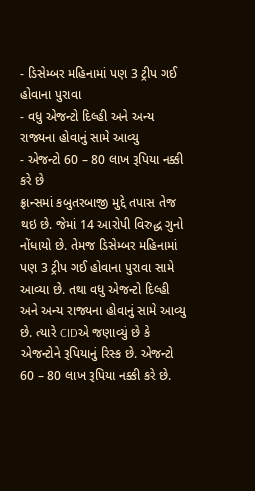- ડિસેમ્બર મહિનામાં પણ 3 ટ્રીપ ગઈ હોવાના પુરાવા
- વધુ એજન્ટો દિલ્હી અને અન્ય રાજ્યના હોવાનું સામે આવ્યુ
- એજન્ટો 60 – 80 લાખ રૂપિયા નક્કી કરે છે
ફ્રાન્સમાં કબુતરબાજી મુદ્દે તપાસ તેજ થઇ છે. જેમાં 14 આરોપી વિરુદ્ધ ગુનો નોંધાયો છે. તેમજ ડિસેમ્બર મહિનામાં પણ 3 ટ્રીપ ગઈ હોવાના પુરાવા સામે આવ્યા છે. તથા વધુ એજન્ટો દિલ્હી અને અન્ય રાજ્યના હોવાનું સામે આવ્યુ છે. ત્યારે CIDએ જણાવ્યું છે કે એજન્ટોને રૂપિયાનું રિસ્ક છે. એજન્ટો 60 – 80 લાખ રૂપિયા નક્કી કરે છે.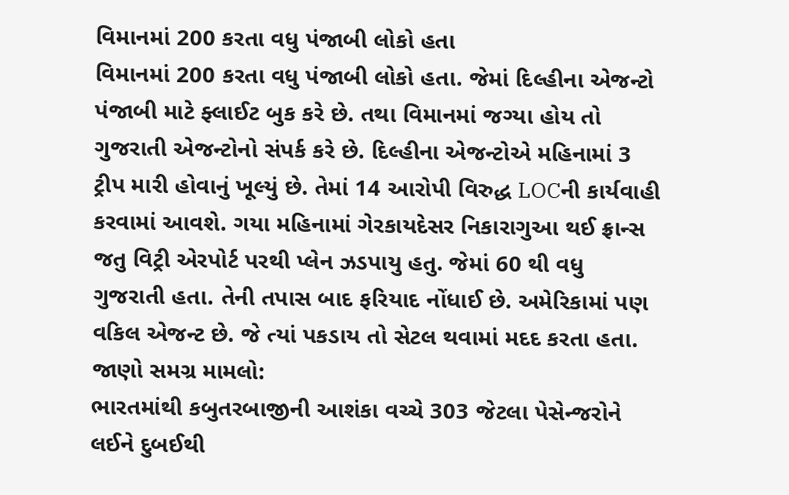વિમાનમાં 200 કરતા વધુ પંજાબી લોકો હતા
વિમાનમાં 200 કરતા વધુ પંજાબી લોકો હતા. જેમાં દિલ્હીના એજન્ટો પંજાબી માટે ફ્લાઈટ બુક કરે છે. તથા વિમાનમાં જગ્યા હોય તો ગુજરાતી એજન્ટોનો સંપર્ક કરે છે. દિલ્હીના એજન્ટોએ મહિનામાં 3 ટ્રીપ મારી હોવાનું ખૂલ્યું છે. તેમાં 14 આરોપી વિરુદ્ધ LOCની કાર્યવાહી કરવામાં આવશે. ગયા મહિનામાં ગેરકાયદેસર નિકારાગુઆ થઈ ફ્રાન્સ જતુ વિટ્રી એરપોર્ટ પરથી પ્લેન ઝડપાયુ હતુ. જેમાં 60 થી વધુ ગુજરાતી હતા. તેની તપાસ બાદ ફરિયાદ નોંધાઈ છે. અમેરિકામાં પણ વકિલ એજન્ટ છે. જે ત્યાં પકડાય તો સેટલ થવામાં મદદ કરતા હતા.
જાણો સમગ્ર મામલો:
ભારતમાંથી કબુતરબાજીની આશંકા વચ્ચે 303 જેટલા પેસેન્જરોને લઈને દુબઈથી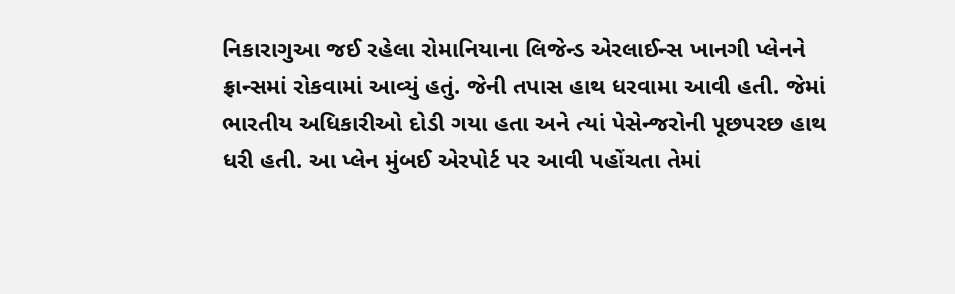નિકારાગુઆ જઈ રહેલા રોમાનિયાના લિજેન્ડ એરલાઈન્સ ખાનગી પ્લેનને ફ્રાન્સમાં રોકવામાં આવ્યું હતું. જેની તપાસ હાથ ધરવામા આવી હતી. જેમાં ભારતીય અધિકારીઓ દોડી ગયા હતા અને ત્યાં પેસેન્જરોની પૂછપરછ હાથ ધરી હતી. આ પ્લેન મુંબઈ એરપોર્ટ પર આવી પહોંચતા તેમાં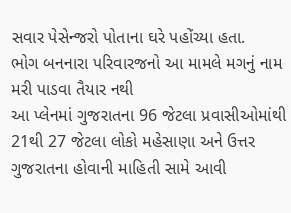સવાર પેસેન્જરો પોતાના ઘરે પહોંચ્યા હતા.
ભોગ બનનારા પરિવારજનો આ મામલે મગનું નામ મરી પાડવા તૈયાર નથી
આ પ્લેનમાં ગુજરાતના 96 જેટલા પ્રવાસીઓમાંથી 21થી 27 જેટલા લોકો મહેસાણા અને ઉત્તર ગુજરાતના હોવાની માહિતી સામે આવી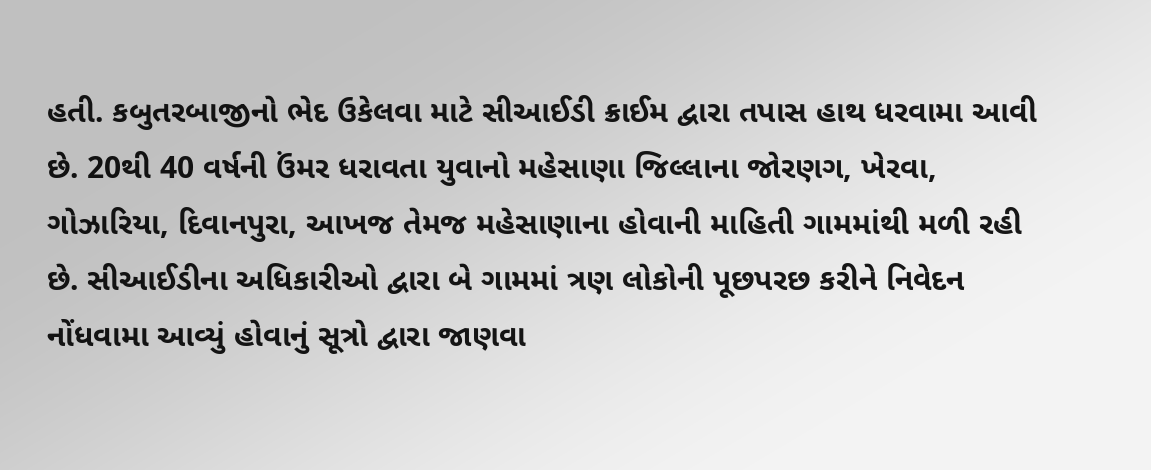હતી. કબુતરબાજીનો ભેદ ઉકેલવા માટે સીઆઈડી ક્રાઈમ દ્વારા તપાસ હાથ ધરવામા આવી છે. 20થી 40 વર્ષની ઉંમર ધરાવતા યુવાનો મહેસાણા જિલ્લાના જોરણગ, ખેરવા, ગોઝારિયા, દિવાનપુરા, આખજ તેમજ મહેસાણાના હોવાની માહિતી ગામમાંથી મળી રહી છે. સીઆઈડીના અધિકારીઓ દ્વારા બે ગામમાં ત્રણ લોકોની પૂછપરછ કરીને નિવેદન નોંધવામા આવ્યું હોવાનું સૂત્રો દ્વારા જાણવા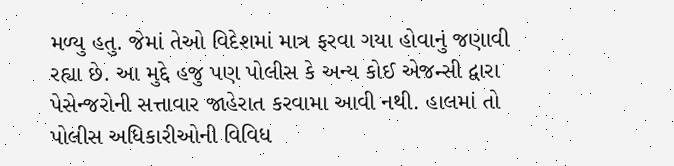મળ્યુ હતુ. જેમાં તેઓ વિદેશમાં માત્ર ફરવા ગયા હોવાનું જણાવી રહ્યા છે. આ મુદ્દે હજુ પણ પોલીસ કે અન્ય કોઈ એજન્સી દ્વારા પેસેન્જરોની સત્તાવાર જાહેરાત કરવામા આવી નથી. હાલમાં તો પોલીસ અધિકારીઓની વિવિધ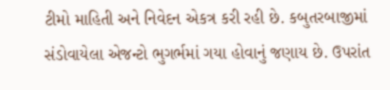ટીમો માહિતી અને નિવેદન એકત્ર કરી રહી છે. કબુતરબાજીમાં સંડોવાયેલા એજન્ટો ભુગર્ભમાં ગયા હોવાનું જણાય છે. ઉપરાંત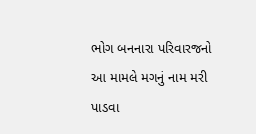ભોગ બનનારા પરિવારજનો આ મામલે મગનું નામ મરી પાડવા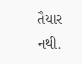તૈયાર નથી.